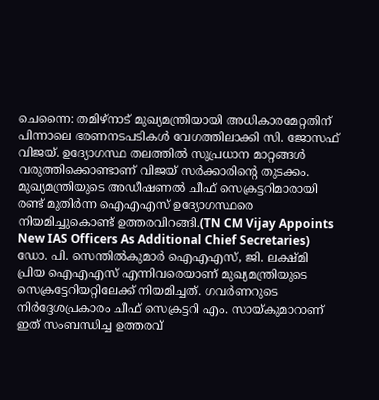ചെന്നൈ: തമിഴ്നാട് മുഖ്യമന്ത്രിയായി അധികാരമേറ്റതിന് പിന്നാലെ ഭരണനടപടികൾ വേഗത്തിലാക്കി സി. ജോസഫ് വിജയ്. ഉദ്യോഗസ്ഥ തലത്തിൽ സുപ്രധാന മാറ്റങ്ങൾ വരുത്തിക്കൊണ്ടാണ് വിജയ് സർക്കാരിന്റെ തുടക്കം. മുഖ്യമന്ത്രിയുടെ അഡീഷണൽ ചീഫ് സെക്രട്ടറിമാരായി രണ്ട് മുതിർന്ന ഐഎഎസ് ഉദ്യോഗസ്ഥരെ നിയമിച്ചുകൊണ്ട് ഉത്തരവിറങ്ങി.(TN CM Vijay Appoints New IAS Officers As Additional Chief Secretaries)
ഡോ. പി. സെന്തിൽകുമാർ ഐഎഎസ്, ജി. ലക്ഷ്മി പ്രിയ ഐഎഎസ് എന്നിവരെയാണ് മുഖ്യമന്ത്രിയുടെ സെക്രട്ടേറിയറ്റിലേക്ക് നിയമിച്ചത്. ഗവർണറുടെ നിർദ്ദേശപ്രകാരം ചീഫ് സെക്രട്ടറി എം. സായ്കുമാറാണ് ഇത് സംബന്ധിച്ച ഉത്തരവ്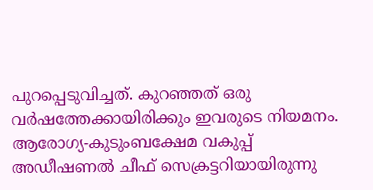പുറപ്പെടുവിച്ചത്. കുറഞ്ഞത് ഒരു വർഷത്തേക്കായിരിക്കും ഇവരുടെ നിയമനം. ആരോഗ്യ-കുടുംബക്ഷേമ വകുപ്പ് അഡീഷണൽ ചീഫ് സെക്രട്ടറിയായിരുന്നു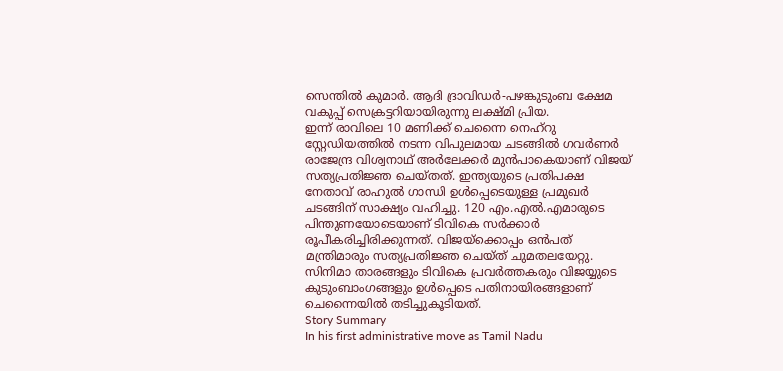സെന്തിൽ കുമാർ. ആദി ദ്രാവിഡർ-പഴങ്കുടുംബ ക്ഷേമ വകുപ്പ് സെക്രട്ടറിയായിരുന്നു ലക്ഷ്മി പ്രിയ.
ഇന്ന് രാവിലെ 10 മണിക്ക് ചെന്നൈ നെഹ്റു സ്റ്റേഡിയത്തിൽ നടന്ന വിപുലമായ ചടങ്ങിൽ ഗവർണർ രാജേന്ദ്ര വിശ്വനാഥ് അർലേക്കർ മുൻപാകെയാണ് വിജയ് സത്യപ്രതിജ്ഞ ചെയ്തത്. ഇന്ത്യയുടെ പ്രതിപക്ഷ നേതാവ് രാഹുൽ ഗാന്ധി ഉൾപ്പെടെയുള്ള പ്രമുഖർ ചടങ്ങിന് സാക്ഷ്യം വഹിച്ചു. 120 എം.എൽ.എമാരുടെ പിന്തുണയോടെയാണ് ടിവികെ സർക്കാർ രൂപീകരിച്ചിരിക്കുന്നത്. വിജയ്ക്കൊപ്പം ഒൻപത് മന്ത്രിമാരും സത്യപ്രതിജ്ഞ ചെയ്ത് ചുമതലയേറ്റു. സിനിമാ താരങ്ങളും ടിവികെ പ്രവർത്തകരും വിജയ്യുടെ കുടുംബാംഗങ്ങളും ഉൾപ്പെടെ പതിനായിരങ്ങളാണ് ചെന്നൈയിൽ തടിച്ചുകൂടിയത്.
Story Summary
In his first administrative move as Tamil Nadu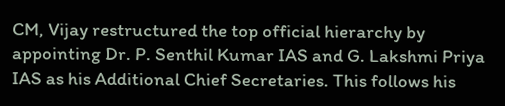CM, Vijay restructured the top official hierarchy by appointing Dr. P. Senthil Kumar IAS and G. Lakshmi Priya IAS as his Additional Chief Secretaries. This follows his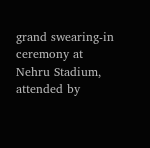grand swearing-in ceremony at Nehru Stadium, attended by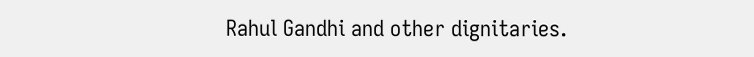Rahul Gandhi and other dignitaries.